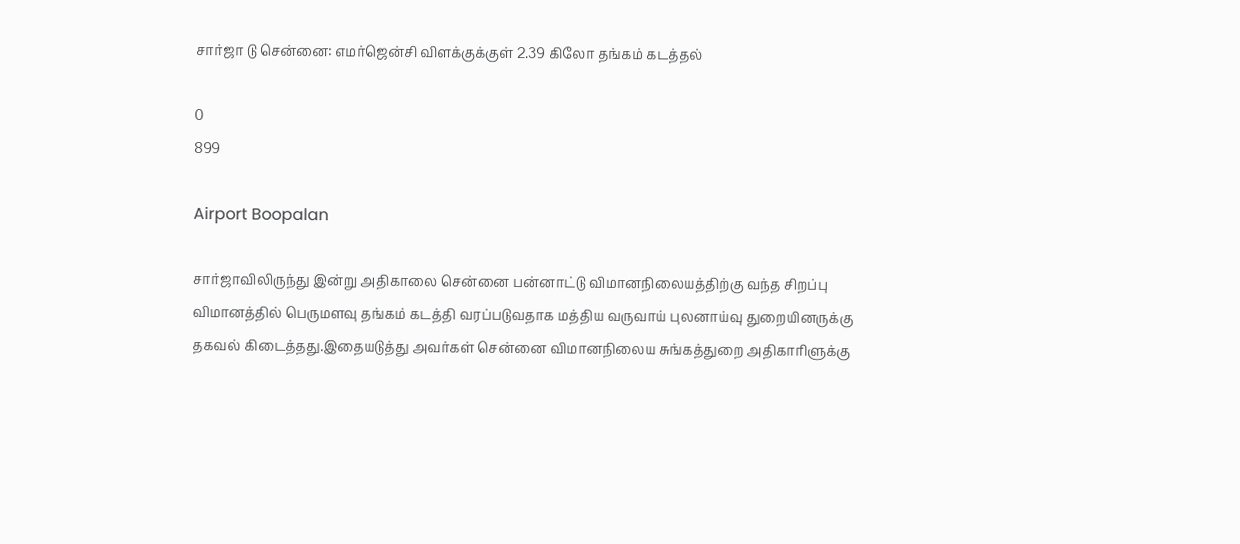சார்ஜா டு சென்னை: எமர்ஜென்சி விளக்குக்குள் 2.39 கிலோ தங்கம் கடத்தல்

0
899

Airport Boopalan

சார்ஜாவிலிருந்து இன்று அதிகாலை சென்னை பன்னாட்டு விமானநிலையத்திற்கு வந்த சிறப்பு விமானத்தில் பெருமளவு தங்கம் கடத்தி வரப்படுவதாக மத்திய வருவாய் புலனாய்வு துறையினருக்கு தகவல் கிடைத்தது.இதையடுத்து அவர்கள் சென்னை விமானநிலைய சுங்கத்துறை அதிகாரிளுக்கு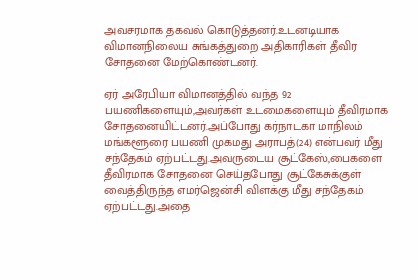அவசரமாக தகவல் கொடுத்தனர்.உடனடியாக விமானநிலைய சுங்கத்துறை அதிகாரிகள் தீவிர சோதனை மேற்கொண்டனர்.

ஏர் அரேபியா விமானத்தில் வந்த 92 பயணிகளையும்,அவர்கள் உடமைகளையும் தீவிரமாக சோதனையிட்டனர்.அப்போது கர்நாடகா மாநிலம் மங்களூரை பயணி முகமது அராபத்(24) என்பவர் மீது சந்தேகம் ஏற்பட்டது.அவருடைய சூட்கேஸ்,பைகளை தீவிரமாக சோதனை செய்தபோது சூட்கேசுக்குள் வைத்திருந்த எமர்ஜென்சி விளக்கு மீது சந்தேகம் ஏற்பட்டது.அதை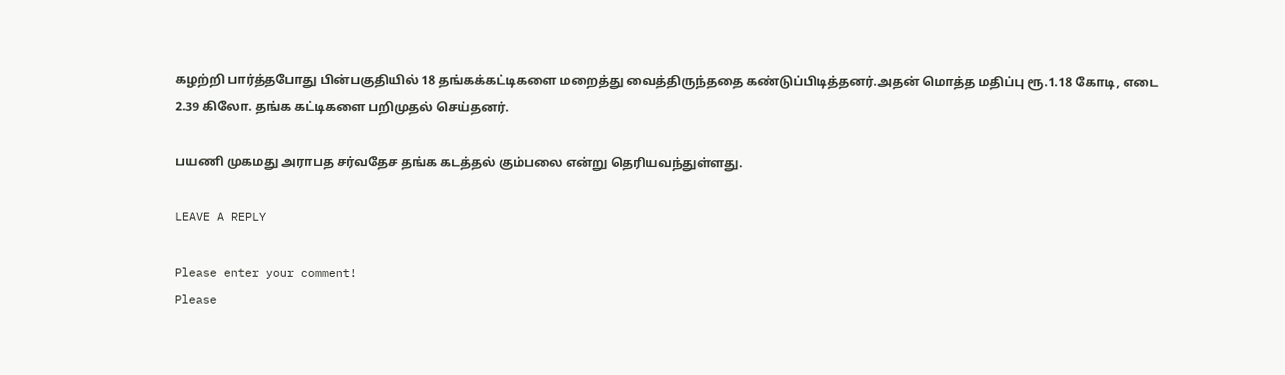கழற்றி பார்த்தபோது பின்பகுதியில் 18 தங்கக்கட்டிகளை மறைத்து வைத்திருந்ததை கண்டுப்பிடித்தனர்.அதன் மொத்த மதிப்பு ரூ.1.18 கோடி, எடை 2.39 கிலோ. தங்க கட்டிகளை பறிமுதல் செய்தனர்.

பயணி முகமது அராபத சர்வதேச தங்க கடத்தல் கும்பலை என்று தெரியவந்துள்ளது.

LEAVE A REPLY

Please enter your comment!
Please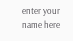enter your name here